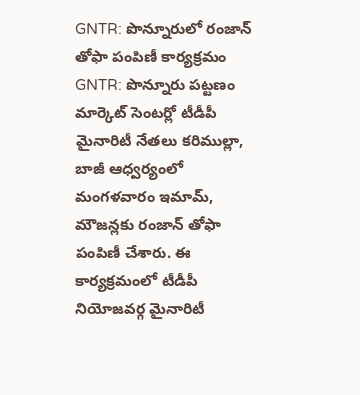GNTR: పొన్నూరులో రంజాన్ తోఫా పంపిణీ కార్యక్రమం
GNTR: పొన్నూరు పట్టణం మార్కెట్ సెంటర్లో టీడీపీ మైనారిటీ నేతలు కరిముల్లా, బాజీ ఆధ్వర్యంలో మంగళవారం ఇమామ్, మౌజన్లకు రంజాన్ తోఫా పంపిణీ చేశారు. ఈ కార్యక్రమంలో టీడీపీ నియోజవర్గ మైనారిటీ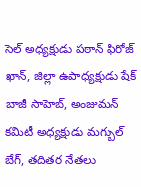సెల్ అధ్యక్షుడు పఠాన్ ఫిరోజ్ ఖాన్, జిల్లా ఉపాధ్యక్షుడు షేక్ బాజీ సాహెబ్, అంజుమన్ కమిటీ అధ్యక్షుడు మగ్బుల్ బేగ్, తదితర నేతలు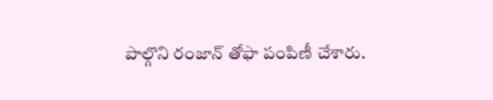పాల్గొని రంజాన్ తోఫా పంపిణీ చేశారు.